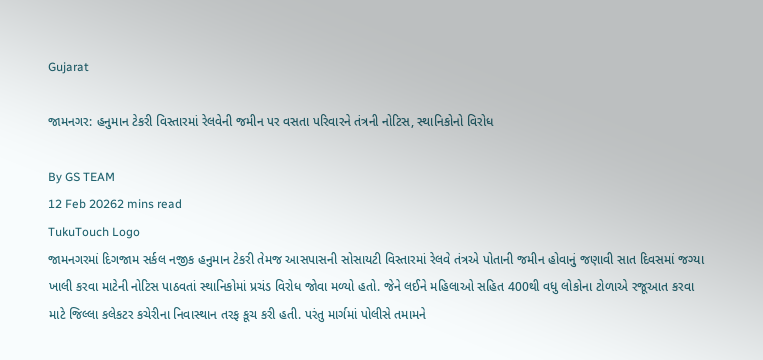Gujarat

જામનગર: હનુમાન ટેકરી વિસ્તારમાં રેલવેની જમીન પર વસતા પરિવારને તંત્રની નોટિસ, સ્થાનિકોનો વિરોધ

By GS TEAM
12 Feb 20262 mins read
TukuTouch Logo
જામનગરમાં દિગજામ સર્કલ નજીક હનુમાન ટેકરી તેમજ આસપાસની સોસાયટી વિસ્તારમાં રેલવે તંત્રએ પોતાની જમીન હોવાનું જણાવી સાત દિવસમાં જગ્યા ખાલી કરવા માટેની નોટિસ પાઠવતાં સ્થાનિકોમાં પ્રચંડ વિરોધ જોવા મળ્યો હતો. જેને લઈને મહિલાઓ સહિત 400થી વધુ લોકોના ટોળાએ રજૂઆત કરવા માટે જિલ્લા કલેકટર કચેરીના નિવાસ્થાન તરફ કૂચ કરી હતી. પરંતુ માર્ગમાં પોલીસે તમામને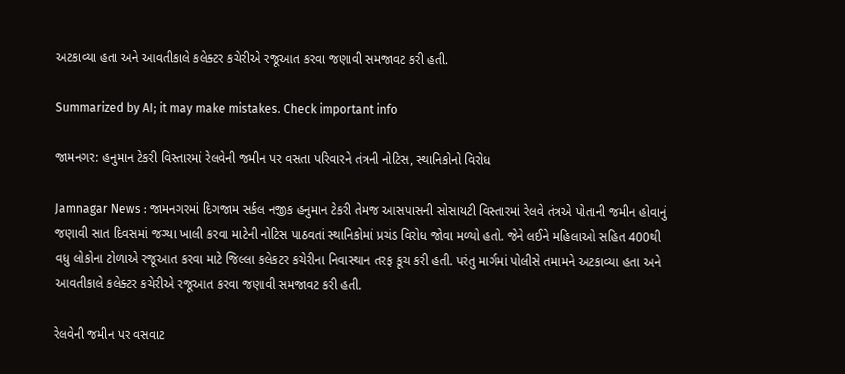અટકાવ્યા હતા અને આવતીકાલે કલેક્ટર કચેરીએ રજૂઆત કરવા જણાવી સમજાવટ કરી હતી.

Summarized by AI; it may make mistakes. Check important info

જામનગર: હનુમાન ટેકરી વિસ્તારમાં રેલવેની જમીન પર વસતા પરિવારને તંત્રની નોટિસ, સ્થાનિકોનો વિરોધ

Jamnagar News : જામનગરમાં દિગજામ સર્કલ નજીક હનુમાન ટેકરી તેમજ આસપાસની સોસાયટી વિસ્તારમાં રેલવે તંત્રએ પોતાની જમીન હોવાનું જણાવી સાત દિવસમાં જગ્યા ખાલી કરવા માટેની નોટિસ પાઠવતાં સ્થાનિકોમાં પ્રચંડ વિરોધ જોવા મળ્યો હતો. જેને લઈને મહિલાઓ સહિત 400થી વધુ લોકોના ટોળાએ રજૂઆત કરવા માટે જિલ્લા કલેકટર કચેરીના નિવાસ્થાન તરફ કૂચ કરી હતી. પરંતુ માર્ગમાં પોલીસે તમામને અટકાવ્યા હતા અને આવતીકાલે કલેક્ટર કચેરીએ રજૂઆત કરવા જણાવી સમજાવટ કરી હતી.

રેલવેની જમીન પર વસવાટ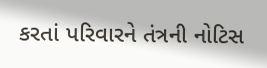કરતાં પરિવારને તંત્રની નોટિસ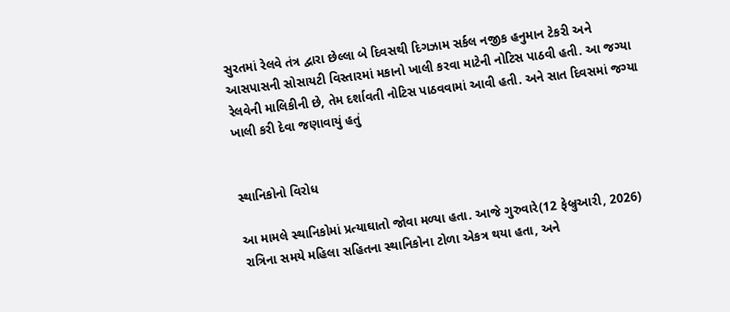સુરતમાં રેલવે તંત્ર દ્વારા છેલ્લા બે દિવસથી દિગઝામ સર્કલ નજીક હનુમાન ટેકરી અને આસપાસની સોસાયટી વિસ્તારમાં મકાનો ખાલી કરવા માટેની નોટિસ પાઠવી હતી. આ જગ્યા રેલવેની માલિકીની છે, તેમ દર્શાવતી નોટિસ પાઠવવામાં આવી હતી. અને સાત દિવસમાં જગ્યા ખાલી કરી દેવા જણાવાયું હતું


સ્થાનિકોનો વિરોધ

આ મામલે સ્થાનિકોમાં પ્રત્યાઘાતો જોવા મળ્યા હતા. આજે ગુરુવારે(12 ફેબ્રુઆરી, 2026) રાત્રિના સમયે મહિલા સહિતના સ્થાનિકોના ટોળા એકત્ર થયા હતા, અને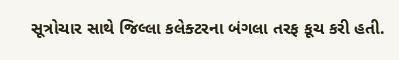સૂત્રોચાર સાથે જિલ્લા કલેક્ટરના બંગલા તરફ કૂચ કરી હતી.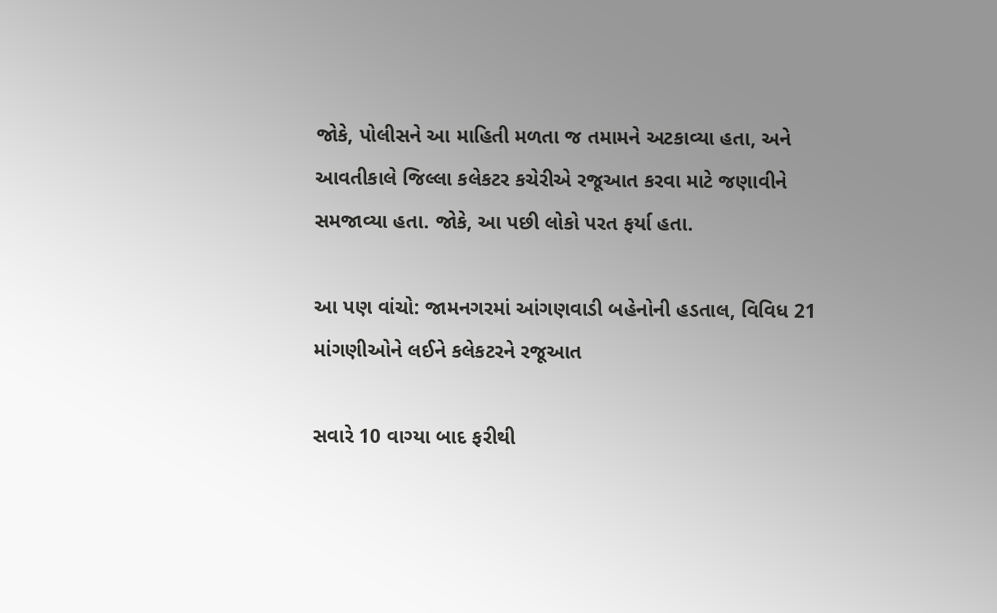જોકે, પોલીસને આ માહિતી મળતા જ તમામને અટકાવ્યા હતા, અને આવતીકાલે જિલ્લા કલેકટર કચેરીએ રજૂઆત કરવા માટે જણાવીને સમજાવ્યા હતા. જોકે, આ પછી લોકો પરત ફર્યા હતા.

આ પણ વાંચો: જામનગરમાં આંગણવાડી બહેનોની હડતાલ, વિવિધ 21 માંગણીઓને લઈને કલેકટરને રજૂઆત

સવારે 10 વાગ્યા બાદ ફરીથી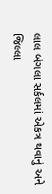લાલ બંગલા સર્કલમાં એકત્ર થવાનું અને જિલ્લા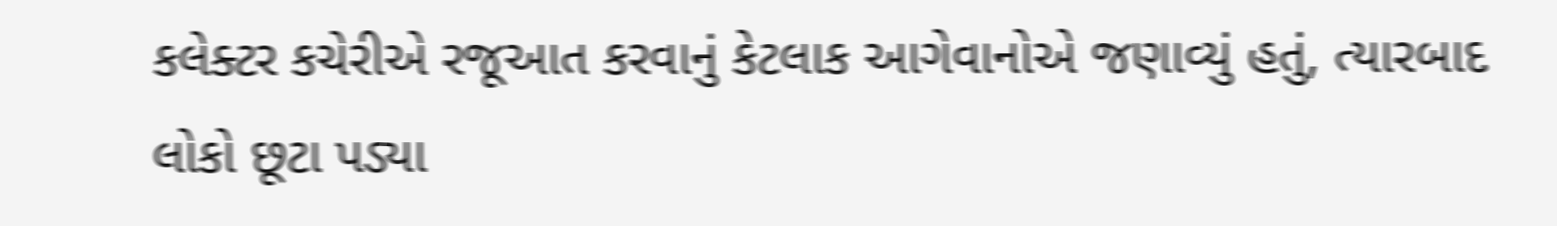કલેક્ટર કચેરીએ રજૂઆત કરવાનું કેટલાક આગેવાનોએ જણાવ્યું હતું, ત્યારબાદ લોકો છૂટા પડ્યા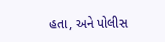હતા, અને પોલીસ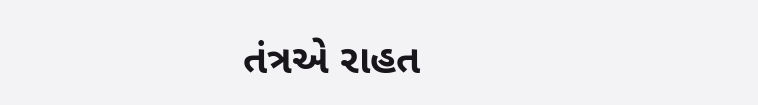તંત્રએ રાહત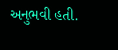અનુભવી હતી.